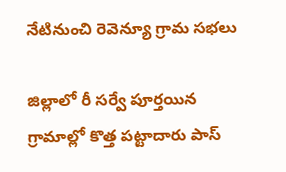నేటినుంచి రెవెన్యూ గ్రామ సభలు

జిల్లాలో రీ సర్వే పూర్తయిన గ్రామాల్లో కొత్త పట్టాదారు పాస్‌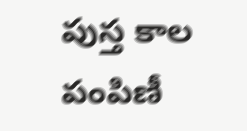పుస్త కాల పంపిణీ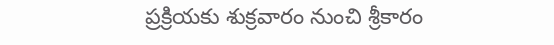ప్రక్రియకు శుక్రవారం నుంచి శ్రీకారం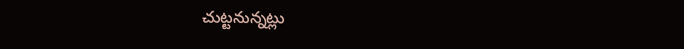చుట్టనున్నట్లు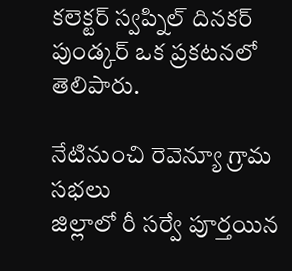కలెక్టర్‌ స్వప్నిల్‌ దినకర్‌ పుండ్కర్‌ ఒక ప్రకటనలో తెలిపారు.

నేటినుంచి రెవెన్యూ గ్రామ సభలు
జిల్లాలో రీ సర్వే పూర్తయిన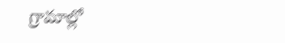గ్రామాల్లో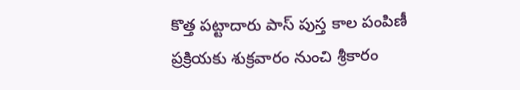కొత్త పట్టాదారు పాస్‌ పుస్త కాల పంపిణీ ప్రక్రియకు శుక్రవారం నుంచి శ్రీకారం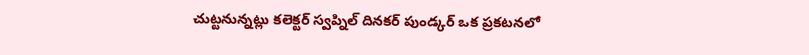చుట్టనున్నట్లు కలెక్టర్‌ స్వప్నిల్‌ దినకర్‌ పుండ్కర్‌ ఒక ప్రకటనలో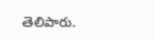తెలిపారు.